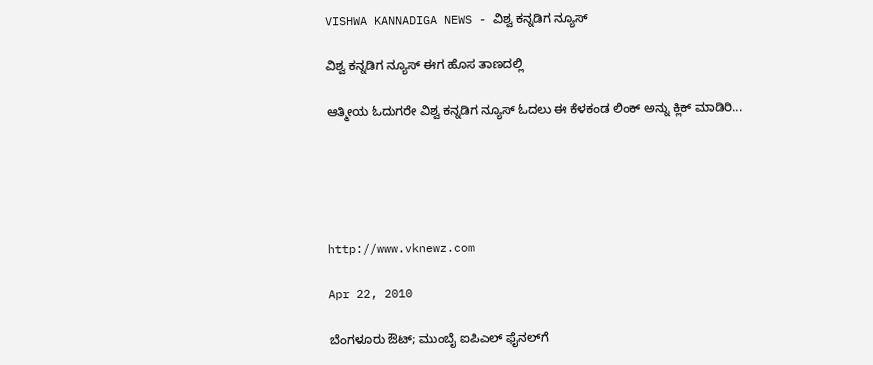VISHWA KANNADIGA NEWS - ವಿಶ್ವ ಕನ್ನಡಿಗ ನ್ಯೂಸ್

ವಿಶ್ವ ಕನ್ನಡಿಗ ನ್ಯೂಸ್ ಈಗ ಹೊಸ ತಾಣದಲ್ಲಿ

ಆತ್ಮೀಯ ಓದುಗರೇ ವಿಶ್ವ ಕನ್ನಡಿಗ ನ್ಯೂಸ್ ಓದಲು ಈ ಕೆಳಕಂಡ ಲಿಂಕ್ ಅನ್ನು ಕ್ಲಿಕ್ ಮಾಡಿರಿ...





http://www.vknewz.com

Apr 22, 2010

ಬೆಂಗಳೂರು ಔಟ್; ಮುಂಬೈ ಐಪಿಎಲ್ ಫೈನಲ್‌ಗೆ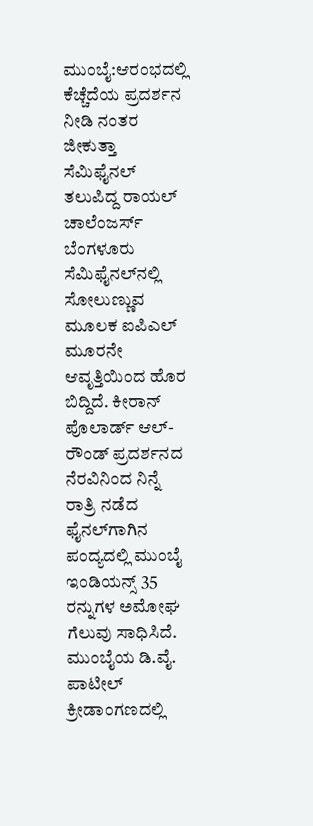ಮುಂಬೈ:ಆರಂಭದಲ್ಲಿ ಕೆಚ್ಚೆದೆಯ ಪ್ರದರ್ಶನ ನೀಡಿ ನಂತರ ಜೀಕುತ್ತಾ ಸೆಮಿಫೈನಲ್ ತಲುಪಿದ್ದ ರಾಯಲ್ ಚಾಲೆಂಜರ್ಸ್ ಬೆಂಗಳೂರು ಸೆಮಿಫೈನಲ್‌ನಲ್ಲಿ ಸೋಲುಣ್ಣುವ ಮೂಲಕ ಐಪಿಎಲ್ ಮೂರನೇ ಆವೃತ್ತಿಯಿಂದ ಹೊರ ಬಿದ್ದಿದೆ. ಕೀರಾನ್ ಪೊಲಾರ್ಡ್ ಆಲ್-ರೌಂಡ್ ಪ್ರದರ್ಶನದ ನೆರವಿನಿಂದ ನಿನ್ನೆ ರಾತ್ರಿ ನಡೆದ ಫೈನಲ್‌ಗಾಗಿನ ಪಂದ್ಯದಲ್ಲಿ ಮುಂಬೈ ಇಂಡಿಯನ್ಸ್ 35 ರನ್ನುಗಳ ಅಮೋಘ ಗೆಲುವು ಸಾಧಿಸಿದೆ.
ಮುಂಬೈಯ ಡಿ.ವೈ. ಪಾಟೀಲ್ ಕ್ರೀಡಾಂಗಣದಲ್ಲಿ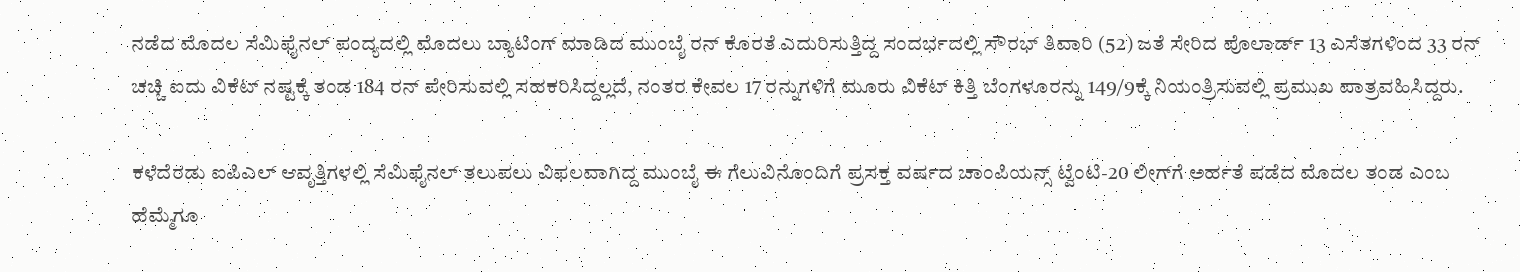ನಡೆದ ಮೊದಲ ಸೆಮಿಫೈನಲ್ ಪಂದ್ಯದಲ್ಲಿ ಮೊದಲು ಬ್ಯಾಟಿಂಗ್ ಮಾಡಿದ ಮುಂಬೈ ರನ್ ಕೊರತೆ ಎದುರಿಸುತ್ತಿದ್ದ ಸಂದರ್ಭದಲ್ಲಿ ಸೌರಭ್ ತಿವಾರಿ (52) ಜತೆ ಸೇರಿದ ಪೊಲಾರ್ಡ್ 13 ಎಸೆತಗಳಿಂದ 33 ರನ್ ಚಚ್ಚಿ ಐದು ವಿಕೆಟ್ ನಷ್ಟಕ್ಕೆ ತಂಡ 184 ರನ್ ಪೇರಿಸುವಲ್ಲಿ ಸಹಕರಿಸಿದ್ದಲ್ಲದೆ, ನಂತರ ಕೇವಲ 17 ರನ್ನುಗಳಿಗೆ ಮೂರು ವಿಕೆಟ್ ಕಿತ್ತಿ ಬೆಂಗಳೂರನ್ನು 149/9ಕ್ಕೆ ನಿಯಂತ್ರಿಸುವಲ್ಲಿ ಪ್ರಮುಖ ಪಾತ್ರವಹಿಸಿದ್ದರು.

ಕಳೆದೆರಡು ಐಪಿಎಲ್ ಆವೃತ್ತಿಗಳಲ್ಲಿ ಸೆಮಿಫೈನಲ್ ತಲುಪಲು ವಿಫಲವಾಗಿದ್ದ ಮುಂಬೈ ಈ ಗೆಲುವಿನೊಂದಿಗೆ ಪ್ರಸಕ್ತ ವರ್ಷದ ಚಾಂಪಿಯನ್ಸ್ ಟ್ವೆಂಟಿ-20 ಲೀಗ್‌ಗೆ ಅರ್ಹತೆ ಪಡೆದ ಮೊದಲ ತಂಡ ಎಂಬ ಹೆಮ್ಮೆಗೂ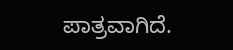ಪಾತ್ರವಾಗಿದೆ.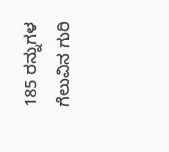185 ರನ್ನುಗಳ ಗೆಲುವಿನ ಗುರಿ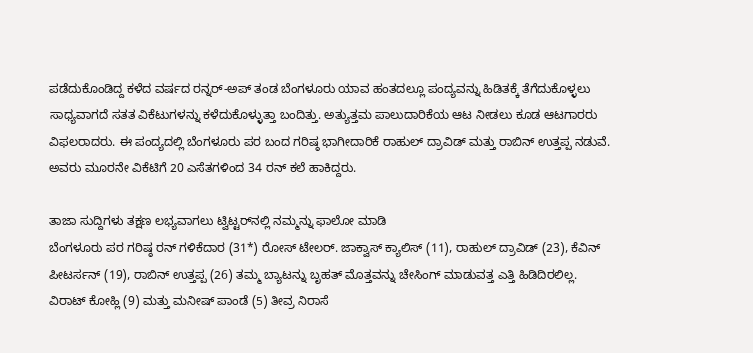ಪಡೆದುಕೊಂಡಿದ್ದ ಕಳೆದ ವರ್ಷದ ರನ್ನರ್-ಅಪ್‌ ತಂಡ ಬೆಂಗಳೂರು ಯಾವ ಹಂತದಲ್ಲೂ ಪಂದ್ಯವನ್ನು ಹಿಡಿತಕ್ಕೆ ತೆಗೆದುಕೊಳ್ಳಲು ಸಾಧ್ಯವಾಗದೆ ಸತತ ವಿಕೆಟುಗಳನ್ನು ಕಳೆದುಕೊಳ್ಳುತ್ತಾ ಬಂದಿತ್ತು. ಅತ್ಯುತ್ತಮ ಪಾಲುದಾರಿಕೆಯ ಆಟ ನೀಡಲು ಕೂಡ ಆಟಗಾರರು ವಿಫಲರಾದರು. ಈ ಪಂದ್ಯದಲ್ಲಿ ಬೆಂಗಳೂರು ಪರ ಬಂದ ಗರಿಷ್ಠ ಭಾಗೀದಾರಿಕೆ ರಾಹುಲ್ ದ್ರಾವಿಡ್ ಮತ್ತು ರಾಬಿನ್ ಉತ್ತಪ್ಪ ನಡುವೆ. ಅವರು ಮೂರನೇ ವಿಕೆಟಿಗೆ 20 ಎಸೆತಗಳಿಂದ 34 ರನ್ ಕಲೆ ಹಾಕಿದ್ದರು.

ತಾಜಾ ಸುದ್ದಿಗಳು ತಕ್ಷಣ ಲಭ್ಯವಾಗಲು ಟ್ವಿಟ್ಟರ್‌ನಲ್ಲಿ ನಮ್ಮನ್ನು ಫಾಲೋ ಮಾಡಿ
ಬೆಂಗಳೂರು ಪರ ಗರಿಷ್ಠ ರನ್ ಗಳಿಕೆದಾರ (31*) ರೋಸ್ ಟೇಲರ್. ಜಾಕ್ವಾಸ್ ಕ್ಯಾಲಿಸ್ (11), ರಾಹುಲ್ ದ್ರಾವಿಡ್ (23), ಕೆವಿನ್ ಪೀಟರ್ಸನ್ (19), ರಾಬಿನ್ ಉತ್ತಪ್ಪ (26) ತಮ್ಮ ಬ್ಯಾಟನ್ನು ಬೃಹತ್ ಮೊತ್ತವನ್ನು ಚೇಸಿಂಗ್ ಮಾಡುವತ್ತ ಎತ್ತಿ ಹಿಡಿದಿರಲಿಲ್ಲ.
ವಿರಾಟ್ ಕೋಹ್ಲಿ (9) ಮತ್ತು ಮನೀಷ್ ಪಾಂಡೆ (5) ತೀವ್ರ ನಿರಾಸೆ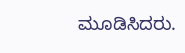ಮೂಡಿಸಿದರು.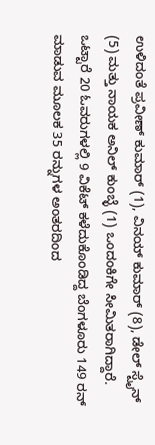ಉಳಿದಂತೆ ಪ್ರವೀಣ್ ಕುಮಾರ್ (1), ವಿನಯ್ ಕುಮಾರ್ (8), ಡೇಲ್ ಸ್ಟೈನ್ (5) ಮತ್ತು ನಾಯಕ ಅನಿಲ್ ಕುಂಬ್ಳೆ (1) ಒಂದಂಕಿಗೇ ಸೀಮಿತರಾಗಿದ್ದಾರೆ.
ಒಟ್ಟಾರೆ 20 ಓವರುಗಳಲ್ಲಿ 9 ವಿಕೆಟ್ ಕಳೆದುಕೊಂಡಿದ್ದ ಬೆಂಗಳೂರು 149 ರನ್ ಮಾಡುವ ಮೂಲಕ 35 ರನ್ನುಗಳ ಅಂತರದಿಂದ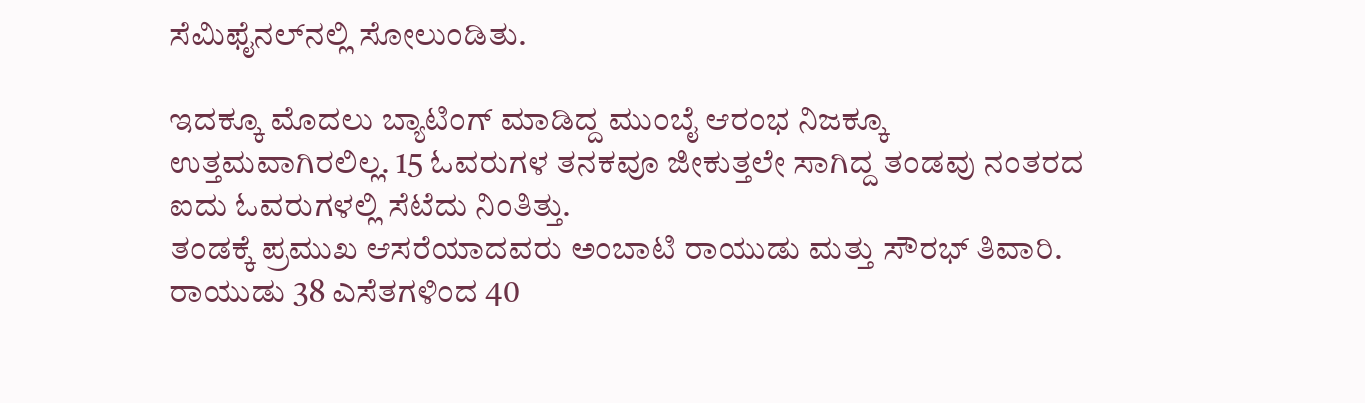ಸೆಮಿಫೈನಲ್‌ನಲ್ಲಿ ಸೋಲುಂಡಿತು.

ಇದಕ್ಕೂ ಮೊದಲು ಬ್ಯಾಟಿಂಗ್ ಮಾಡಿದ್ದ ಮುಂಬೈ ಆರಂಭ ನಿಜಕ್ಕೂ ಉತ್ತಮವಾಗಿರಲಿಲ್ಲ. 15 ಓವರುಗಳ ತನಕವೂ ಜೀಕುತ್ತಲೇ ಸಾಗಿದ್ದ ತಂಡವು ನಂತರದ ಐದು ಓವರುಗಳಲ್ಲಿ ಸೆಟೆದು ನಿಂತಿತ್ತು.
ತಂಡಕ್ಕೆ ಪ್ರಮುಖ ಆಸರೆಯಾದವರು ಅಂಬಾಟಿ ರಾಯುಡು ಮತ್ತು ಸೌರಭ್ ತಿವಾರಿ. ರಾಯುಡು 38 ಎಸೆತಗಳಿಂದ 40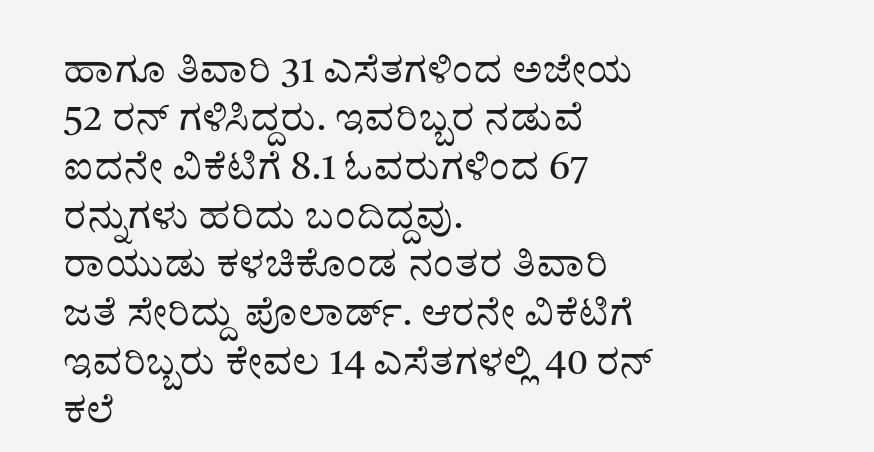ಹಾಗೂ ತಿವಾರಿ 31 ಎಸೆತಗಳಿಂದ ಅಜೇಯ 52 ರನ್ ಗಳಿಸಿದ್ದರು. ಇವರಿಬ್ಬರ ನಡುವೆ ಐದನೇ ವಿಕೆಟಿಗೆ 8.1 ಓವರುಗಳಿಂದ 67 ರನ್ನುಗಳು ಹರಿದು ಬಂದಿದ್ದವು.
ರಾಯುಡು ಕಳಚಿಕೊಂಡ ನಂತರ ತಿವಾರಿ ಜತೆ ಸೇರಿದ್ದು ಪೊಲಾರ್ಡ್. ಆರನೇ ವಿಕೆಟಿಗೆ ಇವರಿಬ್ಬರು ಕೇವಲ 14 ಎಸೆತಗಳಲ್ಲಿ 40 ರನ್ ಕಲೆ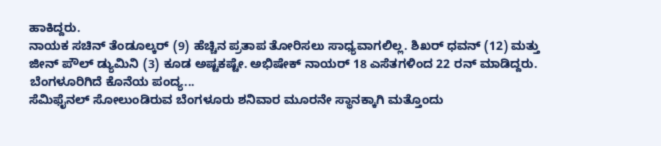ಹಾಕಿದ್ದರು.
ನಾಯಕ ಸಚಿನ್ ತೆಂಡೂಲ್ಕರ್ (9) ಹೆಚ್ಚಿನ ಪ್ರತಾಪ ತೋರಿಸಲು ಸಾಧ್ಯವಾಗಲಿಲ್ಲ. ಶಿಖರ್ ಧವನ್ (12) ಮತ್ತು ಜೀನ್ ಪೌಲ್ ಡ್ಯುಮಿನಿ (3) ಕೂಡ ಅಷ್ಟಕಷ್ಟೇ. ಅಭಿಷೇಕ್ ನಾಯರ್ 18 ಎಸೆತಗಳಿಂದ 22 ರನ್ ಮಾಡಿದ್ದರು.
ಬೆಂಗಳೂರಿಗಿದೆ ಕೊನೆಯ ಪಂದ್ಯ...
ಸೆಮಿಫೈನಲ್ ಸೋಲುಂಡಿರುವ ಬೆಂಗಳೂರು ಶನಿವಾರ ಮೂರನೇ ಸ್ಥಾನಕ್ಕಾಗಿ ಮತ್ತೊಂದು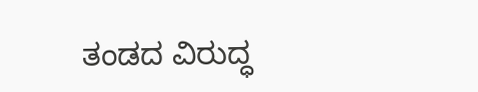ತಂಡದ ವಿರುದ್ಧ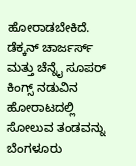ಹೋರಾಡಬೇಕಿದೆ. ಡೆಕ್ಕನ್ ಚಾರ್ಜರ್ಸ್ ಮತ್ತು ಚೆನ್ನೈ ಸೂಪರ್ ಕಿಂಗ್ಸ್‌ ನಡುವಿನ ಹೋರಾಟದಲ್ಲಿ ಸೋಲುವ ತಂಡವನ್ನು ಬೆಂಗಳೂರು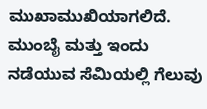ಮುಖಾಮುಖಿಯಾಗಲಿದೆ.
ಮುಂಬೈ ಮತ್ತು ಇಂದು ನಡೆಯುವ ಸೆಮಿಯಲ್ಲಿ ಗೆಲುವು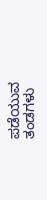ಪಡೆಯುವ ತಂಡಗಳು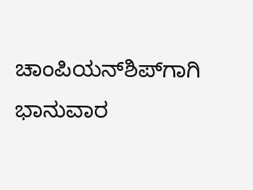ಚಾಂಪಿಯನ್‌ಶಿಪ್‌ಗಾಗಿ ಭಾನುವಾರ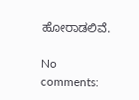ಹೋರಾಡಲಿವೆ.

No comments: